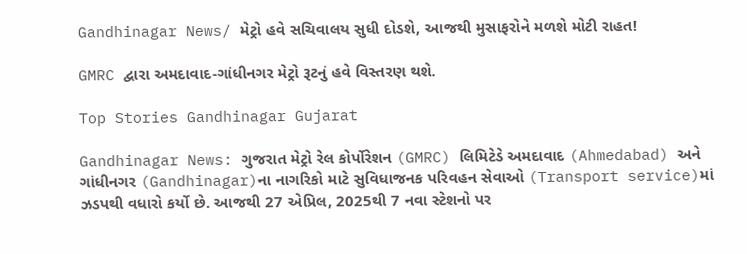Gandhinagar News/ મેટ્રો હવે સચિવાલય સુધી દોડશે, આજથી મુસાફરોને મળશે મોટી રાહત!

GMRC દ્વારા અમદાવાદ-ગાંધીનગર મેટ્રો રૂટનું હવે વિસ્તરણ થશે.

Top Stories Gandhinagar Gujarat

Gandhinagar News: ગુજરાત મેટ્રો રેલ કોર્પોરેશન (GMRC) લિમિટેડે અમદાવાદ (Ahmedabad) અને ગાંધીનગર (Gandhinagar)ના નાગરિકો માટે સુવિધાજનક પરિવહન સેવાઓ (Transport service)માં ઝડપથી વધારો કર્યો છે. આજથી 27 એપ્રિલ, 2025થી 7 નવા સ્ટેશનો પર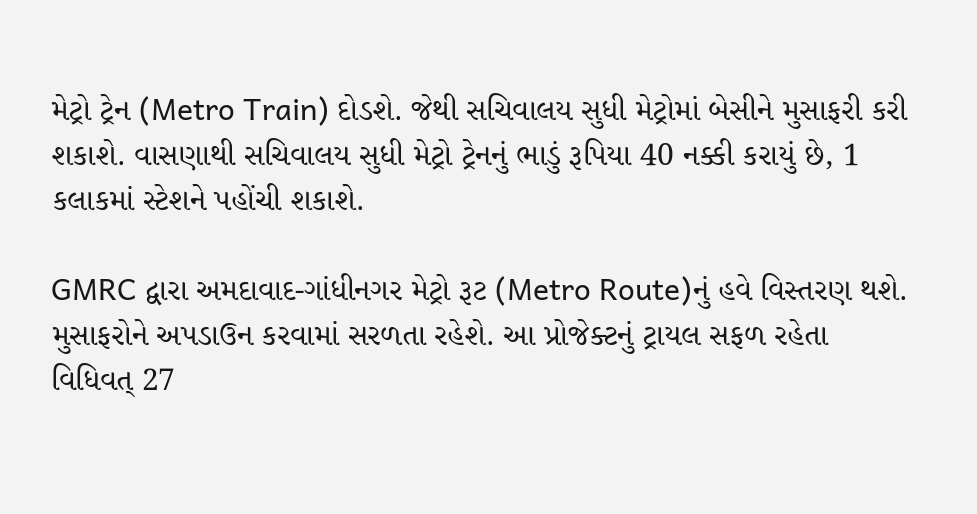મેટ્રો ટ્રેન (Metro Train) દોડશે. જેથી સચિવાલય સુધી મેટ્રોમાં બેસીને મુસાફરી કરી શકાશે. વાસણાથી સચિવાલય સુધી મેટ્રો ટ્રેનનું ભાડું રૂપિયા 40 નક્કી કરાયું છે, 1 કલાકમાં સ્ટેશને પહોંચી શકાશે.

GMRC દ્વારા અમદાવાદ-ગાંધીનગર મેટ્રો રૂટ (Metro Route)નું હવે વિસ્તરણ થશે. મુસાફરોને અપડાઉન કરવામાં સરળતા રહેશે. આ પ્રોજેક્ટનું ટ્રાયલ સફળ રહેતા વિધિવત્ 27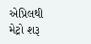એપ્રિલથી મેટ્રો શરૂ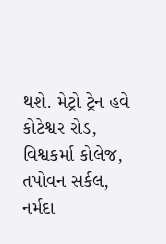થશે. મેટ્રો ટ્રેન હવે કોટેશ્વર રોડ, વિશ્વકર્મા કોલેજ, તપોવન સર્કલ, નર્મદા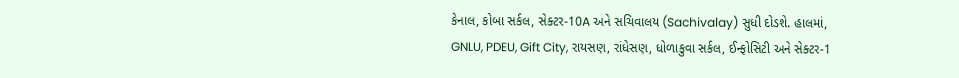કેનાલ, કોબા સર્કલ, સેક્ટર-10A અને સચિવાલય (Sachivalay) સુધી દોડશે. હાલમાં, GNLU, PDEU, Gift City, રાયસણ, રાંધેસણ, ધોળાકુવા સર્કલ, ઈન્ફોસિટી અને સેક્ટર-1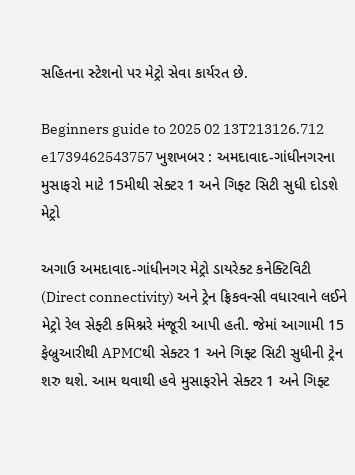સહિતના સ્ટેશનો પર મેટ્રો સેવા કાર્યરત છે.

Beginners guide to 2025 02 13T213126.712 e1739462543757 ખુશખબર : અમદાવાદ-ગાંધીનગરના મુસાફરો માટે 15મીથી સેક્ટર 1 અને ગિફ્ટ સિટી સુધી દોડશે મેટ્રો

અગાઉ અમદાવાદ-ગાંધીનગર મેટ્રો ડાયરેક્ટ કનેક્ટિવિટી (Direct connectivity) અને ટ્રેન ફ્રિકવન્સી વધારવાને લઈને મેટ્રો રેલ સેફ્ટી કમિશ્નરે મંજૂરી આપી હતી. જેમાં આગામી 15 ફેબ્રુઆરીથી APMCથી સેક્ટર 1 અને ગિફ્ટ સિટી સુધીની ટ્રેન શરુ થશે. આમ થવાથી હવે મુસાફરોને સેક્ટર 1 અને ગિફ્ટ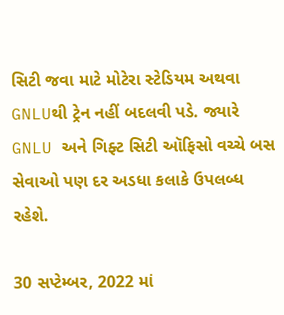સિટી જવા માટે મોટેરા સ્ટેડિયમ અથવા GNLUથી ટ્રેન નહીં બદલવી પડે. જ્યારે GNLU અને ગિફ્ટ સિટી ઑફિસો વચ્ચે બસ સેવાઓ પણ દર અડધા કલાકે ઉપલબ્ધ રહેશે.

30 સપ્ટેમ્બર, 2022 માં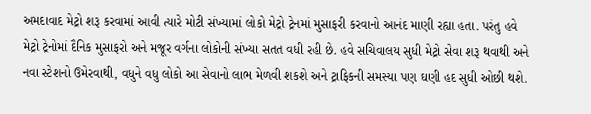અમદાવાદ મેટ્રો શરૂ કરવામાં આવી ત્યારે મોટી સંખ્યામાં લોકો મેટ્રો ટ્રેનમાં મુસાફરી કરવાનો આનંદ માણી રહ્યા હતા. પરંતુ હવે મેટ્રો ટ્રેનોમાં દૈનિક મુસાફરો અને મજૂર વર્ગના લોકોની સંખ્યા સતત વધી રહી છે. હવે સચિવાલય સુધી મેટ્રો સેવા શરૂ થવાથી અને નવા સ્ટેશનો ઉમેરવાથી, વધુને વધુ લોકો આ સેવાનો લાભ મેળવી શકશે અને ટ્રાફિકની સમસ્યા પણ ઘણી હદ સુધી ઓછી થશે.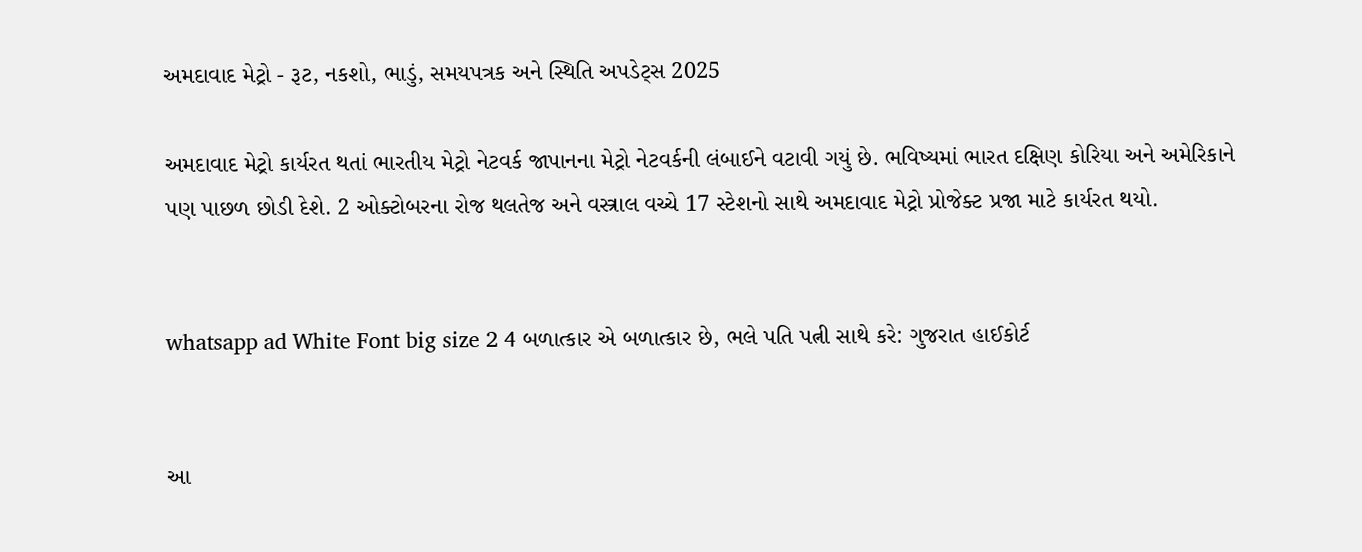અમદાવાદ મેટ્રો - રૂટ, નકશો, ભાડું, સમયપત્રક અને સ્થિતિ અપડેટ્સ 2025

અમદાવાદ મેટ્રો કાર્યરત થતાં ભારતીય મેટ્રો નેટવર્ક જાપાનના મેટ્રો નેટવર્કની લંબાઈને વટાવી ગયું છે. ભવિષ્યમાં ભારત દક્ષિણ કોરિયા અને અમેરિકાને પણ પાછળ છોડી દેશે. 2 ઓક્ટોબરના રોજ થલતેજ અને વસ્ત્રાલ વચ્ચે 17 સ્ટેશનો સાથે અમદાવાદ મેટ્રો પ્રોજેક્ટ પ્રજા માટે કાર્યરત થયો.


whatsapp ad White Font big size 2 4 બળાત્કાર એ બળાત્કાર છે, ભલે પતિ પત્ની સાથે કરે: ગુજરાત હાઈકોર્ટ


આ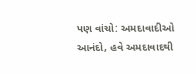પણ વાંચો: અમદાવાદીઓ આનંદો, હવે અમદાવાદથી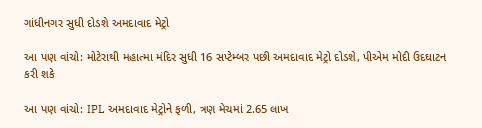ગાંધીનગર સુધી દોડશે અમદાવાદ મેટ્રો

આ પણ વાંચો: મોટેરાથી મહાત્મા મંદિર સુધી 16 સપ્ટેમ્બર પછી અમદાવાદ મેટ્રો દોડશે, પીએમ મોદી ઉદઘાટન કરી શકે

આ પણ વાંચો: IPL અમદાવાદ મેટ્રોને ફળી, ત્રણ મેચમાં 2.65 લાખ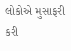લોકોએ મુસાફરી કરી